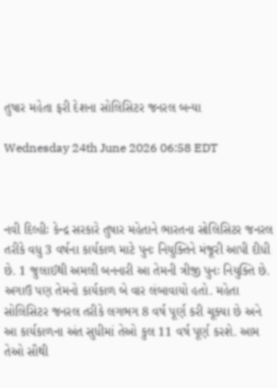તુષાર મહેતા ફરી દેશના સોલિસિટર જનરલ બન્યા

Wednesday 24th June 2026 06:58 EDT



નવી દિલ્હીઃ કેન્દ્ર સરકારે તુષાર મહેતાને ભારતના સોલિસિટર જનરલ તરીકે વધુ 3 વર્ષના કાર્યકાળ માટે પુનઃ નિયુક્તિને મંજૂરી આપી દીધી છે. 1 જુલાઈથી અમલી બનનારી આ તેમની ત્રીજી પુનઃ નિયુક્તિ છે. અગાઉ પણ તેમનો કાર્યકાળ બે વાર લંબાવાયો હતો. મહેતા સોલિસિટર જનરલ તરીકે લગભગ 8 વર્ષ પૂર્ણ કરી ચૂક્યા છે અને આ કાર્યકાળના અંત સુધીમાં તેઓ કુલ 11 વર્ષ પૂર્ણ કરશે. આમ તેઓ સૌથી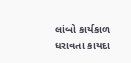લાંબો કાર્યકાળ ધરાવતા કાયદા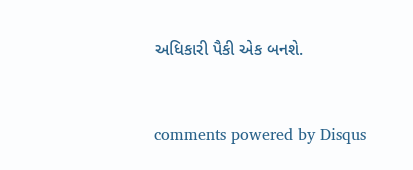અધિકારી પૈકી એક બનશે.


comments powered by Disqus